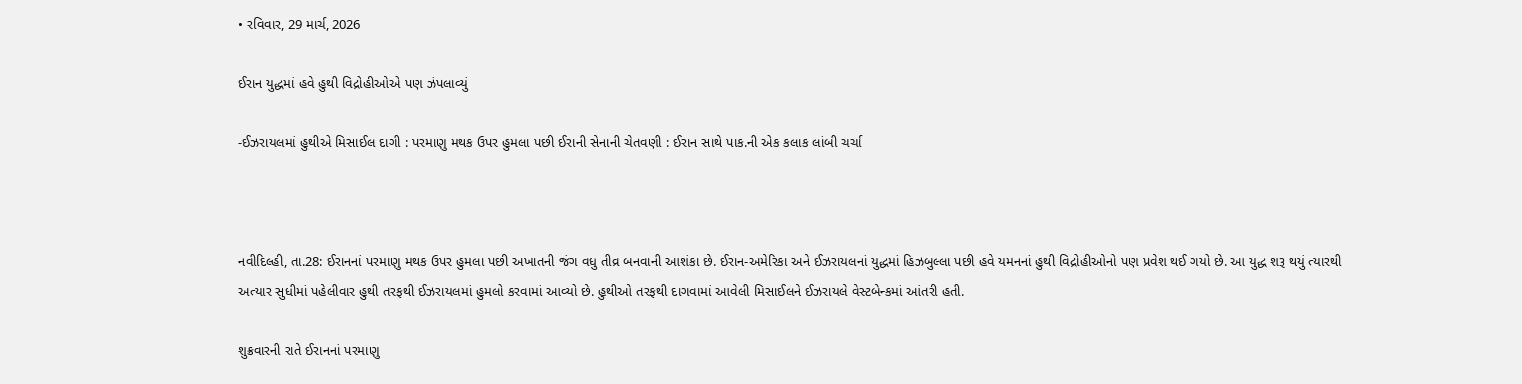• રવિવાર, 29 માર્ચ, 2026

ઈરાન યુદ્ધમાં હવે હુથી વિદ્રોહીઓએ પણ ઝંપલાવ્યું

-ઈઝરાયલમાં હુથીએ મિસાઈલ દાગી : પરમાણુ મથક ઉપર હુમલા પછી ઈરાની સેનાની ચેતવણી : ઈરાન સાથે પાક.ની એક કલાક લાંબી ચર્ચા



નવીદિલ્હી, તા.28: ઈરાનનાં પરમાણુ મથક ઉપર હુમલા પછી અખાતની જંગ વધુ તીવ્ર બનવાની આશંકા છે. ઈરાન-અમેરિકા અને ઈઝરાયલનાં યુદ્ધમાં હિઝબુલ્લા પછી હવે યમનનાં હુથી વિદ્રોહીઓનો પણ પ્રવેશ થઈ ગયો છે. આ યુદ્ધ શરૂ થયું ત્યારથી અત્યાર સુધીમાં પહેલીવાર હુથી તરફથી ઈઝરાયલમાં હુમલો કરવામાં આવ્યો છે. હુથીઓ તરફથી દાગવામાં આવેલી મિસાઈલને ઈઝરાયલે વેસ્ટબેન્કમાં આંતરી હતી.

શુક્રવારની રાતે ઈરાનનાં પરમાણુ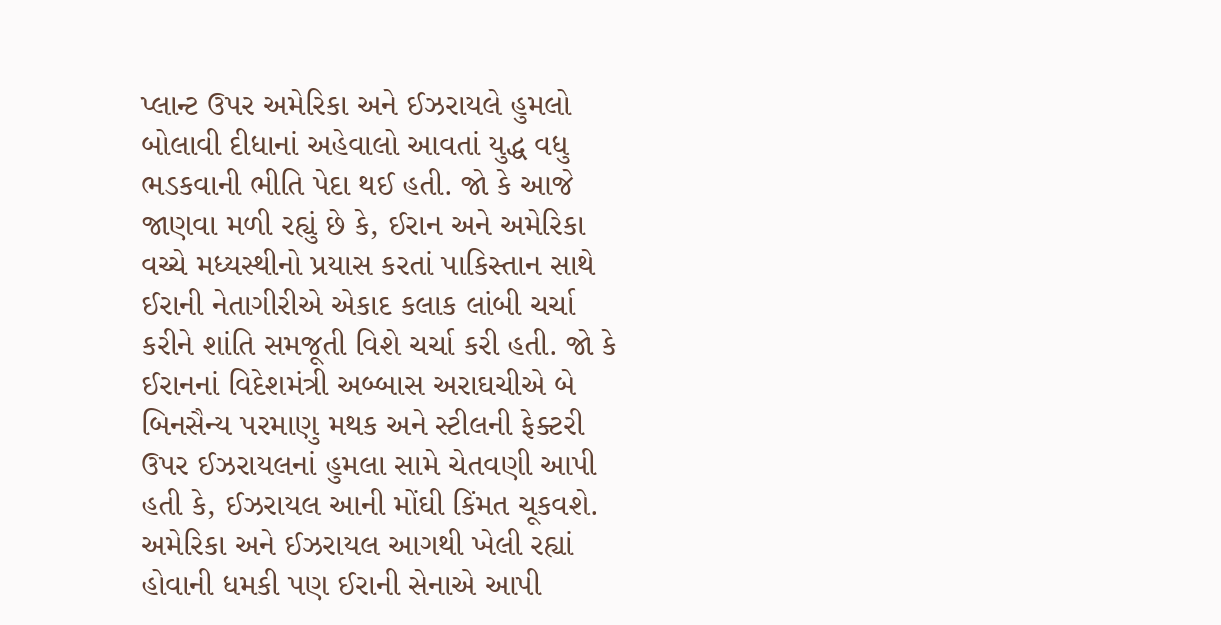પ્લાન્ટ ઉપર અમેરિકા અને ઈઝરાયલે હુમલો બોલાવી દીધાનાં અહેવાલો આવતાં યુદ્ધ વધુ ભડકવાની ભીતિ પેદા થઈ હતી. જો કે આજે જાણવા મળી રહ્યું છે કે, ઈરાન અને અમેરિકા વચ્ચે મધ્યસ્થીનો પ્રયાસ કરતાં પાકિસ્તાન સાથે ઈરાની નેતાગીરીએ એકાદ કલાક લાંબી ચર્ચા કરીને શાંતિ સમજૂતી વિશે ચર્ચા કરી હતી. જો કે ઈરાનનાં વિદેશમંત્રી અબ્બાસ અરાઘચીએ બે બિનસૈન્ય પરમાણુ મથક અને સ્ટીલની ફેક્ટરી ઉપર ઈઝરાયલનાં હુમલા સામે ચેતવણી આપી હતી કે, ઈઝરાયલ આની મોંઘી કિંમત ચૂકવશે. અમેરિકા અને ઈઝરાયલ આગથી ખેલી રહ્યાં હોવાની ધમકી પણ ઈરાની સેનાએ આપી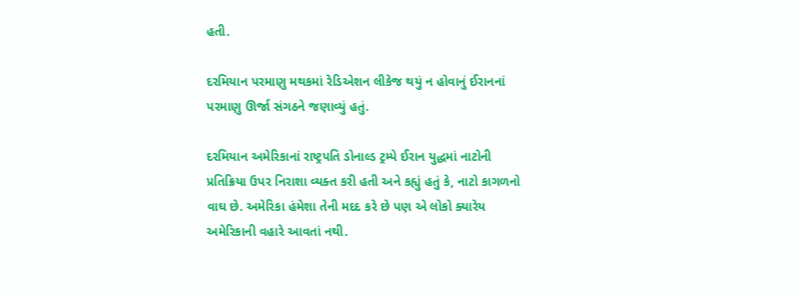હતી.

દરમિયાન પરમાણુ મથકમાં રેડિએશન લીકેજ થયું ન હોવાનું ઈરાનનાં પરમાણુ ઊર્જા સંગઠને જણાવ્યું હતું.

દરમિયાન અમેરિકાનાં રાષ્ટ્રપતિ ડોનાલ્ડ ટ્રમ્પે ઈરાન યુદ્ધમાં નાટોની પ્રતિક્રિયા ઉપર નિરાશા વ્યક્ત કરી હતી અને કહ્યું હતું કે, નાટો કાગળનો વાઘ છે. અમેરિકા હંમેશા તેની મદદ કરે છે પણ એ લોકો ક્યારેય અમેરિકાની વહારે આવતાં નથી.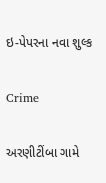ઇ-પેપરના નવા શુલ્ક

Crime

અરણીટીંબા ગામે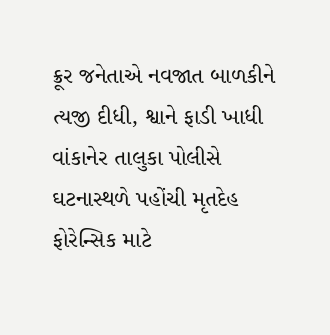ક્રૂર જનેતાએ નવજાત બાળકીને ત્યજી દીધી, શ્વાને ફાડી ખાધી વાંકાનેર તાલુકા પોલીસે ઘટનાસ્થળે પહોંચી મૃતદેહ ફોરેન્સિક માટે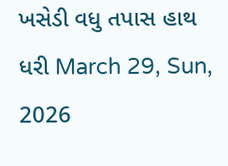ખસેડી વધુ તપાસ હાથ ધરી March 29, Sun, 2026